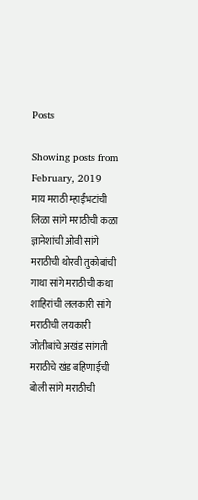Posts

Showing posts from February, 2019
माय मराठी म्हाईंभटांची लिळा सांगे मराठीची कळा ज्ञानेशांची ओवी सांगे मराठीची थोरवी तुकोबांची गाथा सांगे मराठीची कथा शाहिरांची ललकारी सांगे मराठीची लयकारी जोतीबांचे अखंड सांगती मराठीचे खंड बहिणाईची बोली सांगे मराठीची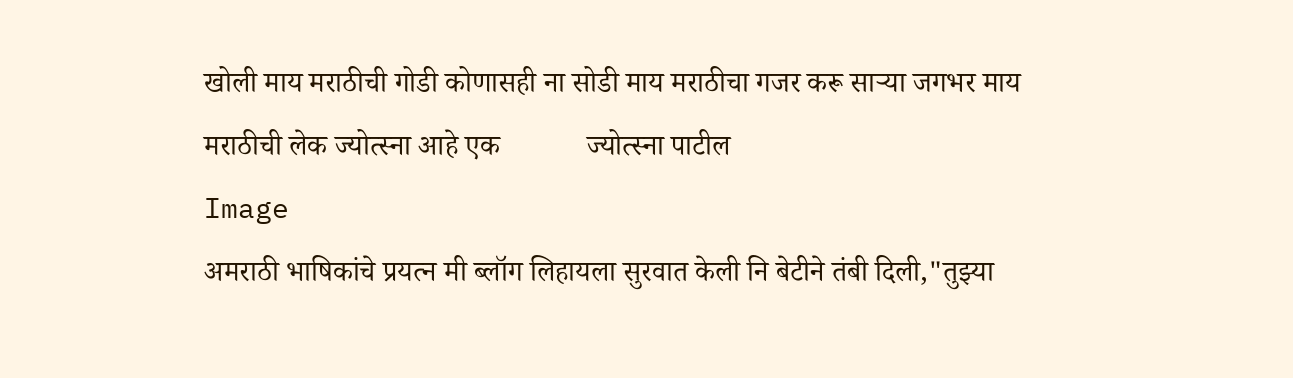खोली माय मराठीची गोडी कोणासही ना सोडी माय मराठीचा गजर करू साऱ्या जगभर माय मराठीची लेक ज्योत्स्ना आहे एक            ज्योत्स्ना पाटील
Image
अमराठी भाषिकांचे प्रयत्न मी ब्लॉग लिहायला सुरवात केली नि बेटीने तंबी दिली,"तुझ्या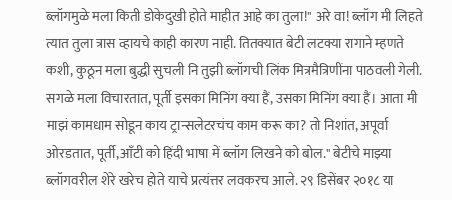ब्लॉगमुळे मला किती डोकेदुखी होते माहीत आहे का तुला!" अरे वा! ब्लॉग मी लिहते त्यात तुला त्रास व्हायचे काही कारण नाही. तितक्यात बेटी लटक्या रागाने म्हणते कशी, कुठून मला बुद्धी सुचली नि तुझी ब्लॉगची लिंक मित्रमैत्रिणींना पाठवली गेली. सगळे मला विचारतात, पूर्ती इसका मिनिंग क्या हैं, उसका मिनिंग क्या हैं। आता मी माझं कामधाम सोडून काय ट्रान्सलेटरचंच काम करू का? तो निशांत, अपूर्वा ओरडतात, पूर्ती,आँटी को हिंदी भाषा में ब्लॉग लिखने को बोल." बेटीचे माझ्या ब्लॉगवरील शेरे खरेच होते याचे प्रत्यंत्तर लवकरच आले. २९ डिसेंबर २०१८ या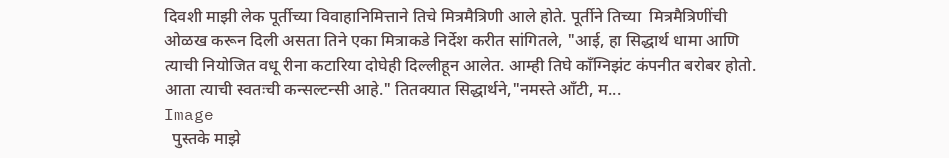दिवशी माझी लेक पूर्तीच्या विवाहानिमित्ताने तिचे मित्रमैत्रिणी आले होते. पूर्तीने तिच्या  मित्रमैत्रिणींची ओळख करून दिली असता तिने एका मित्राकडे निर्देश करीत सांगितले, "आई, हा सिद्धार्थ धामा आणि त्याची नियोजित वधू रीना कटारिया दोघेही दिल्लीहून आलेत. आम्ही तिघे काँग्निझंट कंपनीत बरोबर होतो. आता त्याची स्वतःची कन्सल्टन्सी आहे." तितक्यात सिद्धार्थने,"नमस्ते आँटी, म...
Image
  पुस्तके माझे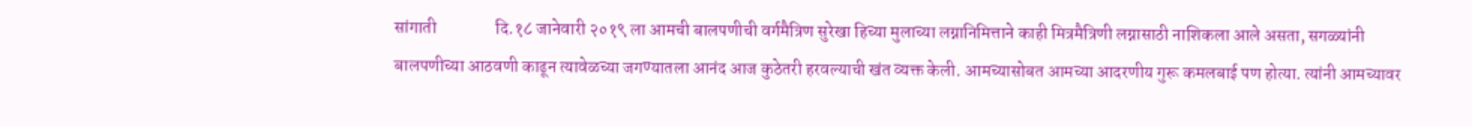सांगाती                 दि.१८ जानेवारी २०१९ ला आमची बालपणीची वर्गमैत्रिण सुरेखा हिच्या मुलाच्या लग्नानिमित्ताने काही मित्रमैत्रिणी लग्नासाठी नाशिकला आले असता, सगळ्यांनी बालपणीच्या आठवणी काढून त्यावेळच्या जगण्यातला आनंद आज कुठेतरी हरवल्याची खंत व्यक्त केली. आमच्यासोबत आमच्या आदरणीय गुरू कमलबाई पण होत्या. त्यांनी आमच्यावर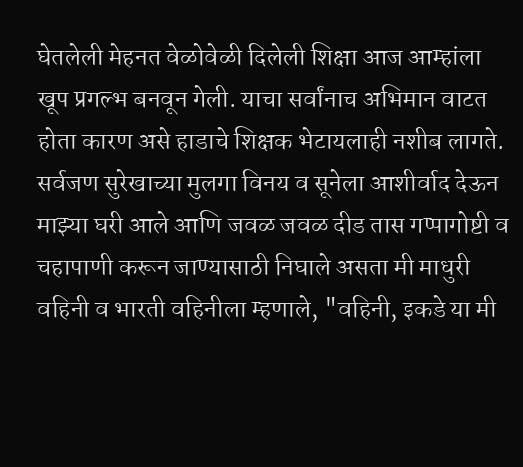घेतलेली मेहनत वेळोवेळी दिलेली शिक्षा आज आम्हांला खूप प्रगल्भ बनवून गेली. याचा सर्वांनाच अभिमान वाटत होता कारण असे हाडाचे शिक्षक भेटायलाही नशीब लागते. सर्वजण सुरेखाच्या मुलगा विनय व सूनेला आशीर्वाद देऊन माझ्या घरी आले आणि जवळ जवळ दीड तास गप्पागोष्टी व चहापाणी करून जाण्यासाठी निघाले असता मी माधुरी वहिनी व भारती वहिनीला म्हणाले, "वहिनी, इकडे या मी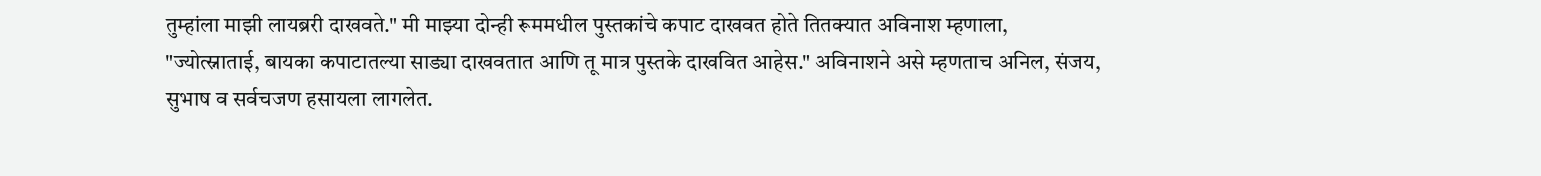तुम्हांला माझी लायब्ररी दाखवते." मी माझ्या दोन्ही रूममधील पुस्तकांचे कपाट दाखवत होते तितक्यात अविनाश म्हणाला, "ज्योत्स्नाताई, बायका कपाटातल्या साड्या दाखवतात आणि तू मात्र पुस्तके दाखवित आहेस." अविनाशने असे म्हणताच अनिल, संजय, सुभाष व सर्वचजण हसायला लागलेत.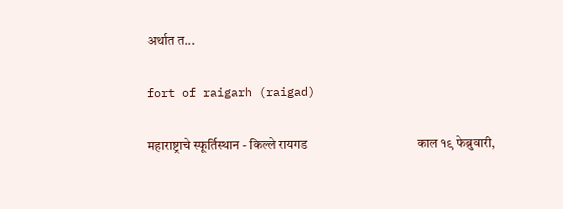अर्थात त...

fort of raigarh (raigad)

महाराष्ट्राचे स्फूर्तिस्थान - किल्ले रायगड                                   काल १९ फेब्रुवारी,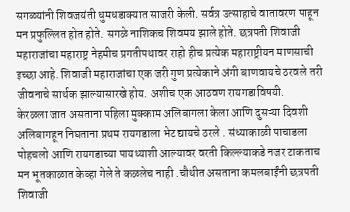सगळ्यांनी शिवजयंती धुमधडाक्यात साजरी केली. सर्वत्र उत्साहाचे वातावरण पाहून मन प्रफुल्लित होत होते. सगळे नाशिकच शिवमय झाले होते. छत्रपती शिवाजी महाराजांचा महाराष्ट्र नेहमीच प्रगतीपथावर राहो हीच प्रत्येक महाराष्ट्रीयन माणसाची इच्छा आहे. शिवाजी महाराजांचा एक जरी गुण प्रत्येकाने अंगी बाणवायचे ठरवले तरी जीवनाचे सार्थक झाल्यासारखे होय. अशीच एक आठवण रायगडाविषयी.                         केरळला जात असताना पहिला मुक्काम अलिबागला केला आणि दुसऱ्या दिवशी अलिबागहून निघताना प्रथम रायगडाला भेट द्यायचे ठरले . संध्याकाळी पाचाडला पोहचलो आणि रायगडाच्या पायथ्याशी आल्यावर वरती किल्ल्याकडे नजर टाकताच मन भूतकाळात केव्हा गेले ते कळलेच नाही .चौथीत असताना कमलबाईंनी छत्रपती शिवाजी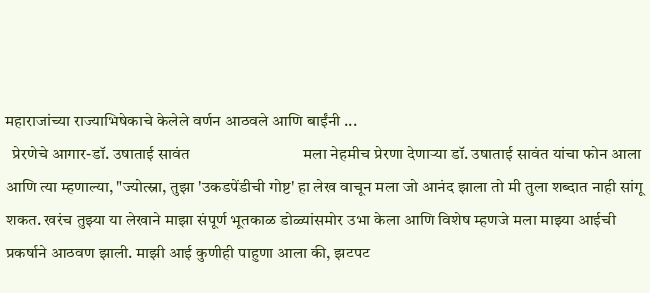महाराजांच्या राज्याभिषेकाचे केलेले वर्णन आठवले आणि बाईंनी ...
  प्रेरणेचे आगार-डॉ. उषाताई सावंत                             मला नेहमीच प्रेरणा देणाऱ्या डॉ. उषाताई सावंत यांचा फोन आला आणि त्या म्हणाल्या, "ज्योत्स्ना, तुझा 'उकडपेंडीची गोष्ट' हा लेख वाचून मला जो आनंद झाला तो मी तुला शब्दात नाही सांगू शकत. खरंच तुझ्या या लेखाने माझा संपूर्ण भूतकाळ डोळ्यांसमोर उभा केला आणि विशेष म्हणजे मला माझ्या आईची प्रकर्षाने आठवण झाली. माझी आई कुणीही पाहुणा आला की, झटपट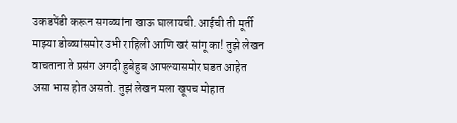उकडपेंडी करून सगळ्यांना खाऊ घालायची. आईची ती मूर्ती माझ्या डोळ्यांसमोर उभी राहिली आणि खरं सांगू का! तुझे लेखन वाचताना ते प्रसंग अगदी हुबेहुब आपल्यासमोर घडत आहेत असा भास होत असतो. तुझं लेखन मला खूपच मोहात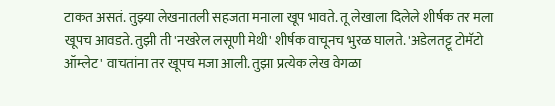टाकत असतं. तुझ्या लेखनातली सहजता मनाला खूप भावते. तू लेखाला दिलेले शीर्षक तर मला खूपच आवडते. तुझी ती 'नखरेल लसूणी मेथी' शीर्षक वाचूनच भुरळ घालते. 'अडेलतट्टू टोमॅटो ऑम्लेट' वाचतांना तर खूपच मजा आली. तुझा प्रत्येक लेख वेगळा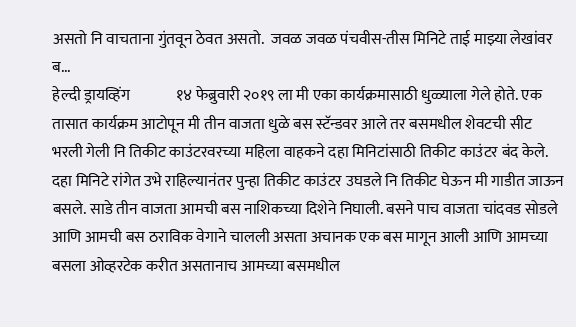असतो नि वाचताना गुंतवून ठेवत असतो.  जवळ जवळ पंचवीस-तीस मिनिटे ताई माझ्या लेखांवर ब...
हेल्दी ड्रायव्हिंग               १४ फेब्रुवारी २०१९ ला मी एका कार्यक्रमासाठी धुळ्याला गेले होते. एक तासात कार्यक्रम आटोपून मी तीन वाजता धुळे बस स्टॅन्डवर आले तर बसमधील शेवटची सीट भरली गेली नि तिकीट काउंटरवरच्या महिला वाहकने दहा मिनिटांसाठी तिकीट काउंटर बंद केले. दहा मिनिटे रांगेत उभे राहिल्यानंतर पुन्हा तिकीट काउंटर उघडले नि तिकीट घेऊन मी गाडीत जाऊन बसले. साडे तीन वाजता आमची बस नाशिकच्या दिशेने निघाली. बसने पाच वाजता चांदवड सोडले आणि आमची बस ठराविक वेगाने चालली असता अचानक एक बस मागून आली आणि आमच्या बसला ओव्हरटेक करीत असतानाच आमच्या बसमधील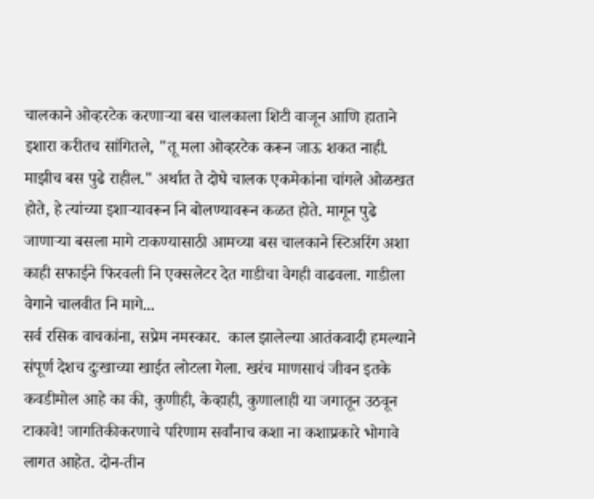चालकाने ओव्हरटेक करणाऱ्या बस चालकाला शिटी वाजून आणि हाताने इशारा करीतच सांगितले, "तू मला ओव्हरटेक करून जाऊ शकत नाही. माझीच बस पुढे राहील." अर्थात ते दोघे चालक एकमेकांना चांगले ओळखत होते, हे त्यांच्या इशाऱ्यावरून नि बोलण्यावरून कळत होते. मागून पुढे जाणाऱ्या बसला मागे टाकण्यासाठी आमच्या बस चालकाने स्टिअरिंग अशा काही सफाईने फिरवली नि एक्सलेटर देत गाडीचा वेगही वाढवला. गाडीला वेगाने चालवीत नि मागे...
सर्व रसिक वाचकांना, सप्रेम नमस्कार.  काल झालेल्या आतंकवादी हमल्याने संपूर्ण देशच दुःखाच्या खाईत लोटला गेला. खरंच माणसाचं जीवन इतके कवडीमोल आहे का की, कुणीही, केव्हाही, कुणालाही या जगातून उठवून टाकावे! जागतिकीकरणाचे परिणाम सर्वांनाच कशा ना कशाप्रकारे भोगावे लागत आहेत. दोन-तीन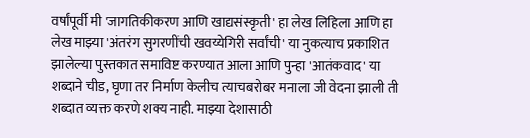वर्षांपूर्वी मी 'जागतिकीकरण आणि खाद्यसंस्कृती' हा लेख लिहिला आणि हा लेख माझ्या 'अंतरंग सुगरणींची खवय्येगिरी सर्वांची' या नुकत्याच प्रकाशित झालेल्या पुस्तकात समाविष्ट करण्यात आला आणि पुन्हा 'आतंकवाद' या शब्दाने चीड, घृणा तर निर्माण केलीच त्याचबरोबर मनाला जी वेदना झाली ती शब्दात व्यक्त करणे शक्य नाही. माझ्या देशासाठी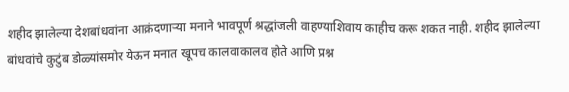शहीद झालेल्या देशबांधवांना आक्रंदणाऱ्या मनाने भावपूर्ण श्रद्धांजली वाहण्याशिवाय काहीच करू शकत नाही. शहीद झालेल्या बांधवांचे कुटुंब डोळ्यांसमोर येऊन मनात खूपच कालवाकालव होते आणि प्रश्न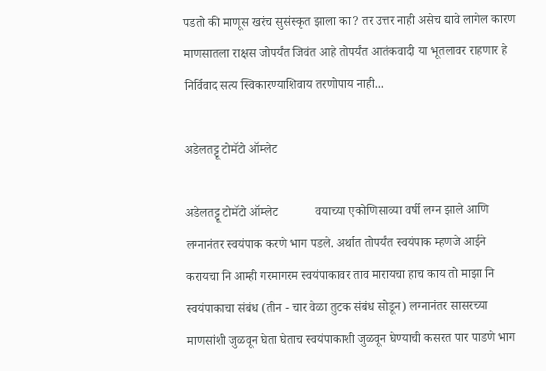पडतो की माणूस खरंच सुसंस्कृत झाला का? तर उत्तर नाही असेच द्यावे लागेल कारण माणसातला राक्षस जोपर्यंत जिवंत आहे तोपर्यंत आतंकवादी या भूतलावर राहणार हे निर्विवाद सत्य स्विकारण्याशिवाय तरणोपाय नाही...

अडेलतट्टू टोमॅटो ऑम्लेट

अडेलतट्टू टोमॅटो ऑम्लेट            वयाच्या एकोणिसाव्या वर्षी लग्न झाले आणि लग्नानंतर स्वयंपाक करणे भाग पडले. अर्थात तोपर्यंत स्वयंपाक म्हणजे आईने करायचा नि आम्ही गरमागरम स्वयंपाकावर ताव मारायचा हाच काय तो माझा नि स्वयंपाकाचा संबंध (तीन - चार वेळा तुटक संबंध सोडून) लग्नानंतर सासरच्या माणसांशी जुळवून घेता घेताच स्वयंपाकाशी जुळवून घेण्याची कसरत पार पाडणे भाग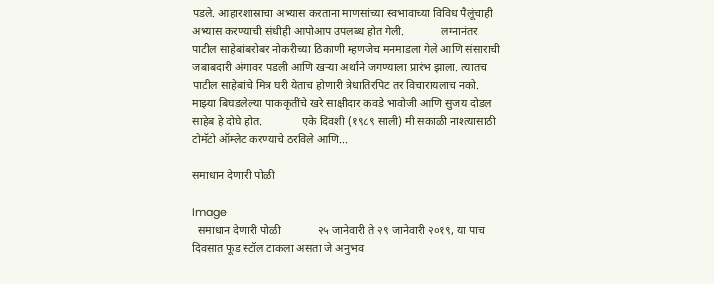पडले. आहारशास्राचा अभ्यास करताना माणसांच्या स्वभावाच्या विविध पैलूंचाही अभ्यास करण्याची संधीही आपोआप उपलब्ध होत गेली.             लग्नानंतर पाटील साहेबांबरोबर नोकरीच्या ठिकाणी म्हणजेच मनमाडला गेले आणि संसाराची जबाबदारी अंगावर पडली आणि खऱ्या अर्थाने जगण्याला प्रारंभ झाला. त्यातच पाटील साहेबांचे मित्र घरी येताच होणारी त्रेधातिरपिट तर विचारायलाच नको. माझ्या बिघडलेल्या पाककृतींचे खरे साक्षीदार कवडे भावोजी आणि सुजय दोडल साहेब हे दोघे होत.              एके दिवशी (१९८९ साली) मी सकाळी नाश्त्यासाठी टोमॅटो ऑम्लेट करण्याचे ठरविले आणि...

समाधान देणारी पोळी

Image
  समाधान देणारी पोळी             २५ जानेवारी ते २९ जानेवारी २०१९, या पाच दिवसात फूड स्टॉल टाकला असता जे अनुभव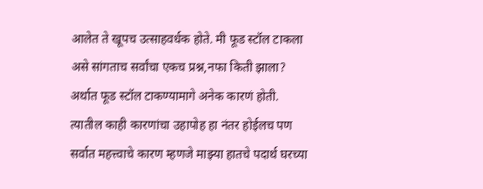आलेत ते खूपच उत्साहवर्धक होते. मी फूड स्टॉल टाकला असे सांगताच सर्वांचा एकच प्रश्न,नफा किती झाला? अर्थात फूड स्टॉल टाकण्यामागे अनेक कारणं होती. त्यातील काही कारणांचा उहापोह हा नंतर होईलच पण सर्वात महत्त्वाचे कारण म्हणजे माझ्या हातचे पदार्थ घरच्या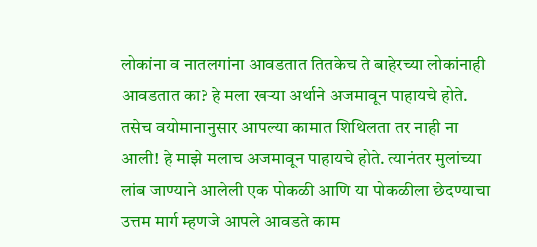लोकांना व नातलगांना आवडतात तितकेच ते बाहेरच्या लोकांनाही आवडतात का? हे मला खऱ्या अर्थाने अजमावून पाहायचे होते. तसेच वयोमानानुसार आपल्या कामात शिथिलता तर नाही ना आली! हे माझे मलाच अजमावून पाहायचे होते. त्यानंतर मुलांच्या लांब जाण्याने आलेली एक पोकळी आणि या पोकळीला छेदण्याचा उत्तम मार्ग म्हणजे आपले आवडते काम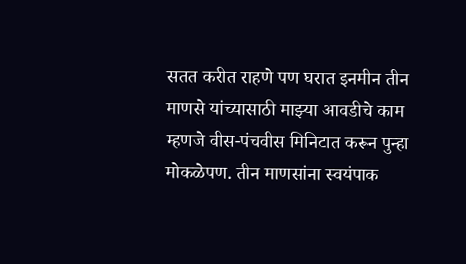सतत करीत राहणे पण घरात इनमीन तीन माणसे यांच्यासाठी माझ्या आवडीचे काम म्हणजे वीस-पंचवीस मिनिटात करून पुन्हा मोकळेपण. तीन माणसांना स्वयंपाक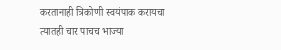करतानाही त्रिकोणी स्वयंपाक करायचा त्यातही चार पाचच भाज्या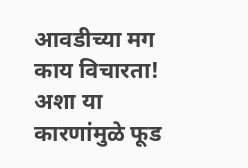आवडीच्या मग काय विचारता! अशा या कारणांमुळे फूड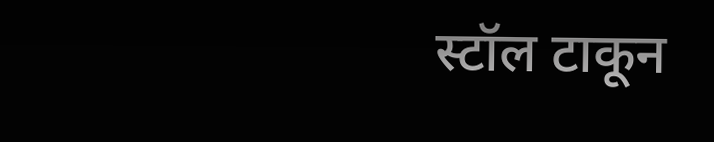स्टॉल टाकून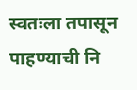स्वतःला तपासून पाहण्याची नि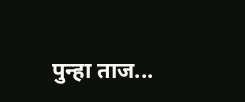पुन्हा ताज...